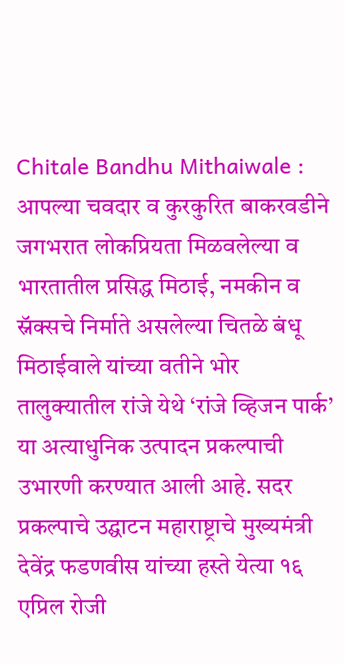Chitale Bandhu Mithaiwale : आपल्या चवदार व कुरकुरित बाकरवडीने जगभरात लोकप्रियता मिळवलेल्या व भारतातील प्रसिद्ध मिठाई, नमकीन व स्नॅक्सचे निर्माते असलेल्या चितळे बंधू मिठाईवाले यांच्या वतीने भोर तालुक्यातील रांजे येथे ‘रांजे व्हिजन पार्क’ या अत्याधुनिक उत्पादन प्रकल्पाची उभारणी करण्यात आली आहे. सदर प्रकल्पाचे उद्घाटन महाराष्ट्राचे मुख्यमंत्री देवेंद्र फडणवीस यांच्या हस्ते येत्या १६ एप्रिल रोजी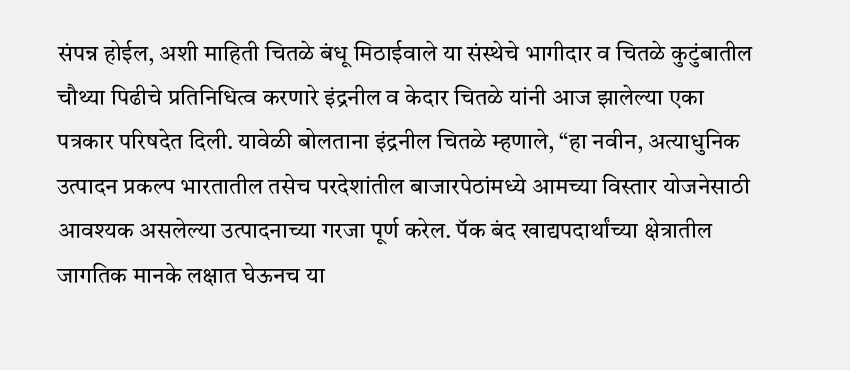संपन्न होईल, अशी माहिती चितळे बंधू मिठाईवाले या संस्थेचे भागीदार व चितळे कुटुंबातील चौथ्या पिढीचे प्रतिनिधित्व करणारे इंद्रनील व केदार चितळे यांनी आज झालेल्या एका पत्रकार परिषदेत दिली. यावेळी बोलताना इंद्रनील चितळे म्हणाले, “हा नवीन, अत्याधुनिक उत्पादन प्रकल्प भारतातील तसेच परदेशांतील बाजारपेठांमध्ये आमच्या विस्तार योजनेसाठी आवश्यक असलेल्या उत्पादनाच्या गरजा पूर्ण करेल. पॅक बंद खाद्यपदार्थांच्या क्षेत्रातील जागतिक मानके लक्षात घेऊनच या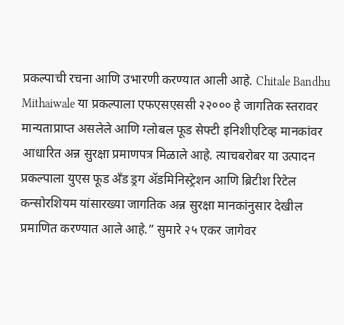प्रकल्पाची रचना आणि उभारणी करण्यात आली आहे. Chitale Bandhu Mithaiwale या प्रकल्पाला एफएसएससी २२००० हे जागतिक स्तरावर मान्यताप्राप्त असलेले आणि ग्लोबल फूड सेफ्टी इनिशीएटिव्ह मानकांवर आधारित अन्न सुरक्षा प्रमाणपत्र मिळाले आहे. त्याचबरोबर या उत्पादन प्रकल्पाला युएस फूड अँड ड्रग ॲडमिनिस्ट्रेशन आणि ब्रिटीश रिटेल कन्सोरशियम यांसारख्या जागतिक अन्न सुरक्षा मानकांनुसार देखील प्रमाणित करण्यात आले आहे.” सुमारे २५ एकर जागेवर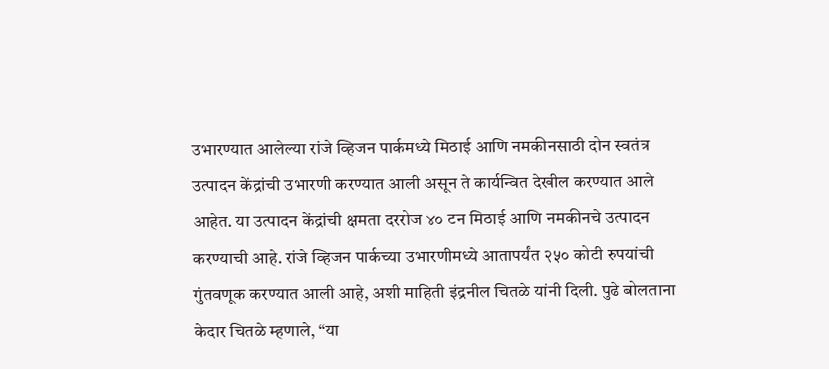उभारण्यात आलेल्या रांजे व्हिजन पार्कमध्ये मिठाई आणि नमकीनसाठी दोन स्वतंत्र उत्पादन केंद्रांची उभारणी करण्यात आली असून ते कार्यन्वित देखील करण्यात आले आहेत. या उत्पादन केंद्रांची क्षमता दररोज ४० टन मिठाई आणि नमकीनचे उत्पादन करण्याची आहे. रांजे व्हिजन पार्कच्या उभारणीमध्ये आतापर्यंत २५० कोटी रुपयांची गुंतवणूक करण्यात आली आहे, अशी माहिती इंद्रनील चितळे यांनी दिली. पुढे बोलताना केदार चितळे म्हणाले, “या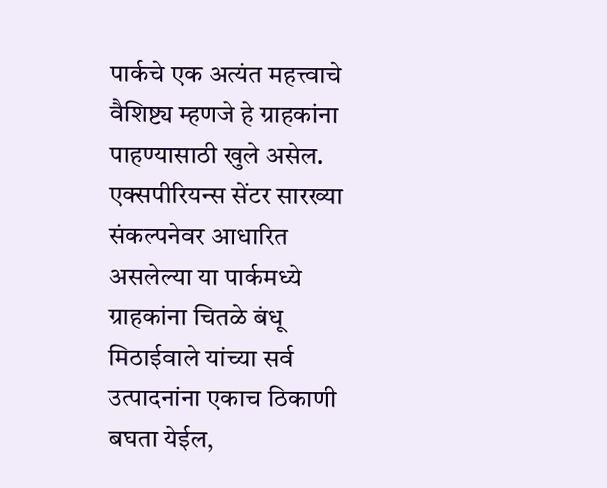पार्कचे एक अत्यंत महत्त्वाचे वैशिष्ट्य म्हणजे हे ग्राहकांना पाहण्यासाठी खुले असेल. एक्सपीरियन्स सेंटर सारख्या संकल्पनेवर आधारित असलेल्या या पार्कमध्ये ग्राहकांना चितळे बंधू मिठाईवाले यांच्या सर्व उत्पादनांना एकाच ठिकाणी बघता येईल,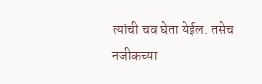त्यांची चव घेता येईल. तसेच नजीकच्या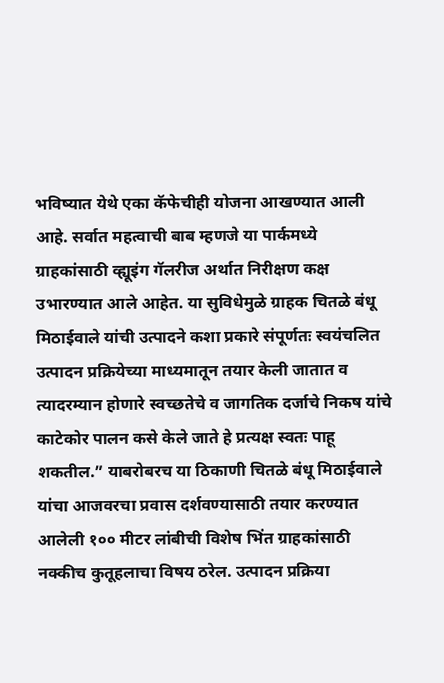भविष्यात येथे एका कॅफेचीही योजना आखण्यात आली आहे. सर्वात महत्वाची बाब म्हणजे या पार्कमध्ये ग्राहकांसाठी व्ह्यूइंग गॅलरीज अर्थात निरीक्षण कक्ष उभारण्यात आले आहेत. या सुविधेमुळे ग्राहक चितळे बंधू मिठाईवाले यांची उत्पादने कशा प्रकारे संपूर्णतः स्वयंचलित उत्पादन प्रक्रियेच्या माध्यमातून तयार केली जातात व त्यादरम्यान होणारे स्वच्छतेचे व जागतिक दर्जाचे निकष यांचे काटेकोर पालन कसे केले जाते हे प्रत्यक्ष स्वतः पाहू शकतील.” याबरोबरच या ठिकाणी चितळे बंधू मिठाईवाले यांचा आजवरचा प्रवास दर्शवण्यासाठी तयार करण्यात आलेली १०० मीटर लांबीची विशेष भिंत ग्राहकांसाठी नक्कीच कुतूहलाचा विषय ठरेल. उत्पादन प्रक्रिया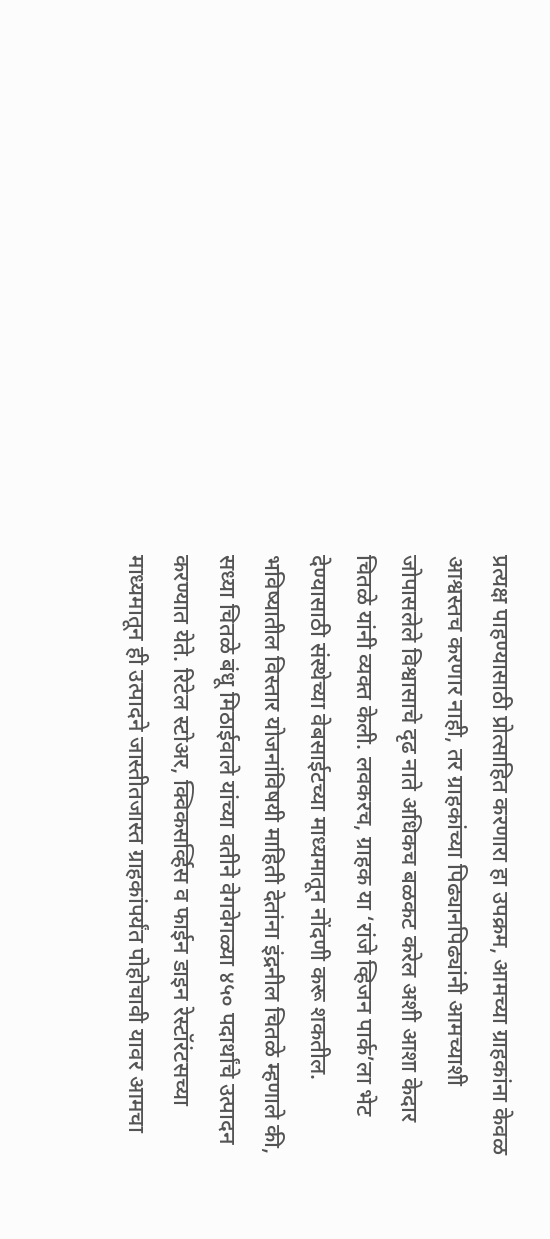प्रत्यक्ष पाहण्यासाठी प्रोत्साहित करणारा हा उपक्रम, आमच्या ग्राहकांना केवळ आश्वस्तच करणार नाही, तर ग्राहकांच्या पिढ्यानपिढ्यांनी आमच्याशी जोपासलेले विश्वासाचे दृढ नाते अधिकच बळकट करेल अशी आशा केदार चितळे यांनी व्यक्त केली. लवकरच, ग्राहक या ‘रांजे व्हिजन पार्क’ला भेट देण्यासाठी संस्थेच्या वेबसाईटच्या माध्यमातून नोंदणी करू शकतील. भविष्यातील विस्तार योजनांविषयी माहिती देतांना इंद्रनील चितळे म्हणाले की, सध्या चितळे बंधू मिठाईवाले यांच्या वतीने वेगवेगळ्या ४५० पदार्थांचे उत्पादन करण्यात येते. रिटेल स्टोअर, क्विकसर्व्हिस व फाईन डाइन रेस्टॉरंटसच्या माध्यमातून ही उत्पादने जास्तीतजास्त ग्राहकांपर्यंत पोहोचावी यावर आमचा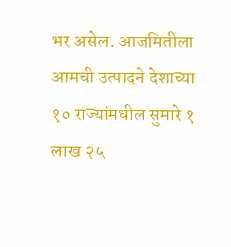भर असेल. आजमितीला आमची उत्पादने देशाच्या १० राज्यांमधील सुमारे १ लाख २५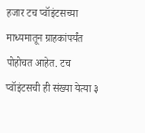हजार टच प्वॉइंटसच्या माध्यमातून ग्राहकांपर्यंत पोहोचत आहेत. टच प्वॉइंटसची ही संख्या येत्या ३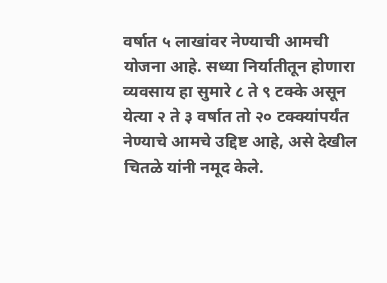वर्षात ५ लाखांवर नेण्याची आमची योजना आहे. सध्या निर्यातीतून होणारा व्यवसाय हा सुमारे ८ ते ९ टक्के असून येत्या २ ते ३ वर्षात तो २० टक्क्यांपर्यंत नेण्याचे आमचे उद्दिष्ट आहे, असे देखील चितळे यांनी नमूद केले.